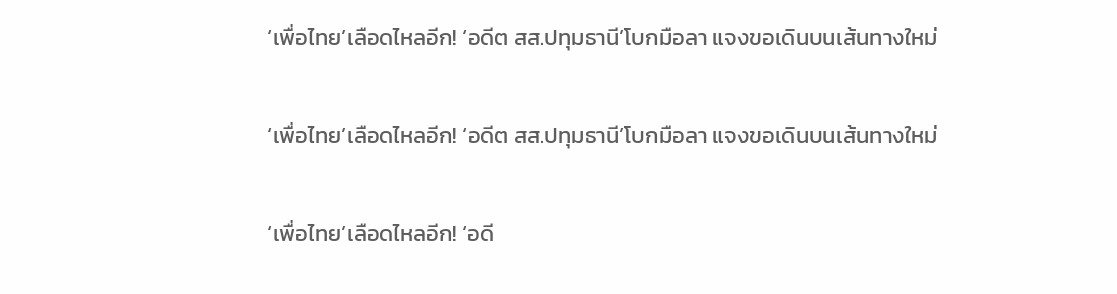‘เพื่อไทย’เลือดไหลอีก! ‘อดีต สส.ปทุมธานี’โบกมือลา แจงขอเดินบนเส้นทางใหม่

‘เพื่อไทย’เลือดไหลอีก! ‘อดีต สส.ปทุมธานี’โบกมือลา แจงขอเดินบนเส้นทางใหม่

‘เพื่อไทย’เลือดไหลอีก! ‘อดี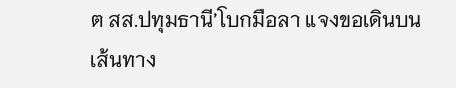ต สส.ปทุมธานี’โบกมือลา แจงขอเดินบนเส้นทาง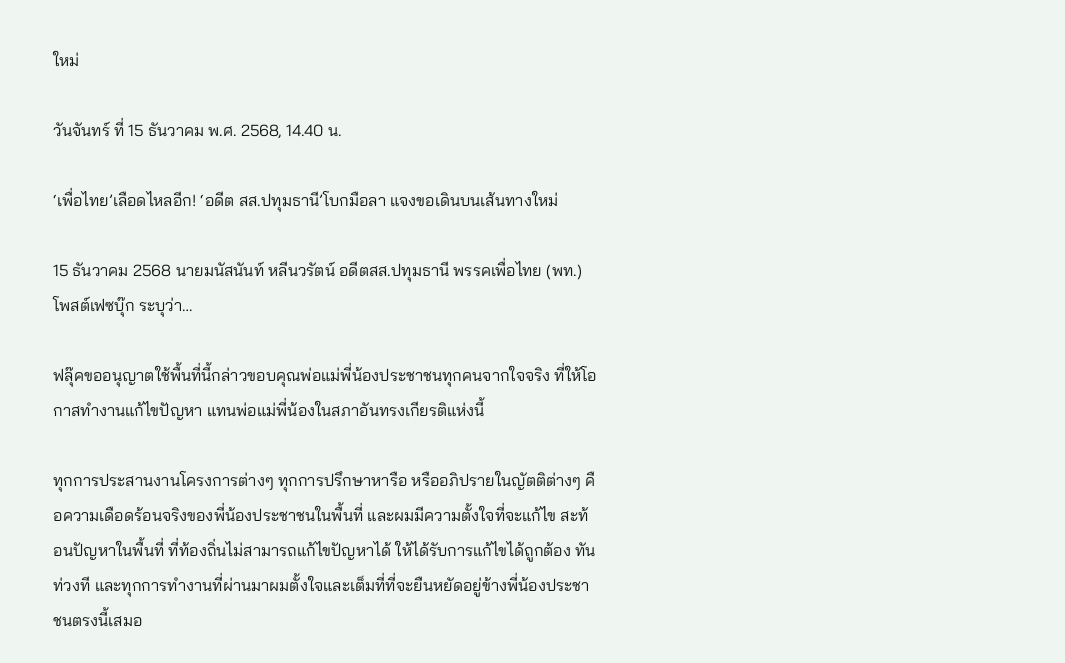ใหม่

วันจันทร์ ที่ 15 ธันวาคม พ.ศ. 2568, 14.40 น.

‘เพื่อไทย’เลือดไหลอีก! ‘อดีต สส.ปทุมธานี’โบกมือลา แจงขอเดินบนเส้นทางใหม่

15 ธันวาคม 2568 นายมนัสนันท์ หลีนวรัตน์ อดีตสส.ปทุมธานี พรรคเพื่อไทย (พท.) โพสต์เฟซบุ๊ก ระบุว่า…

ฟลุ๊คขออนุญาตใช้พื้นที่นี้กล่าวขอบคุณพ่อแม่พี่น้องประชาชนทุกคนจากใจจริง ที่ให้โอกาสทำงานแก้ไขปัญหา แทนพ่อแม่พี่น้องในสภาอันทรงเกียรติแห่งนี้

ทุกการประสานงานโครงการต่างๆ ทุกการปรึกษาหารือ หรืออภิปรายในญัตติต่างๆ คือความเดือดร้อนจริงของพี่น้องประชาชนในพื้นที่ และผมมีความตั้งใจที่จะแก้ไข สะท้อนปัญหาในพื้นที่ ที่ท้องถิ่นไม่สามารถแก้ไขปัญหาได้ ให้ได้รับการแก้ไขได้ถูกต้อง ทันท่วงที และทุกการทำงานที่ผ่านมาผมตั้งใจและเต็มที่ที่จะยืนหยัดอยู่ข้างพี่น้องประชาชนตรงนี้เสมอ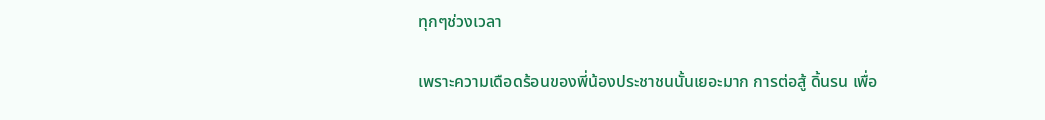ทุกๆช่วงเวลา

เพราะความเดือดร้อนของพี่น้องประชาชนนั้นเยอะมาก การต่อสู้ ดิ้นรน เพื่อ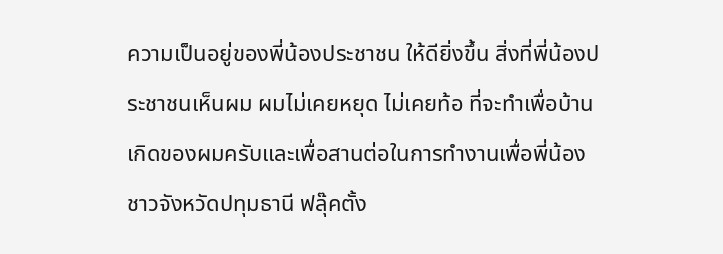ความเป็นอยู่ของพี่น้องประชาชน ให้ดียิ่งขึ้น สิ่งที่พี่น้องประชาชนเห็นผม ผมไม่เคยหยุด ไม่เคยท้อ ที่จะทำเพื่อบ้านเกิดของผมครับและเพื่อสานต่อในการทำงานเพื่อพี่น้องชาวจังหวัดปทุมธานี ฟลุ๊คตั้ง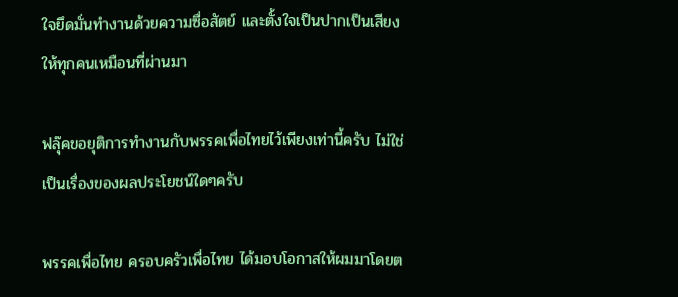ใจยึดมั่นทำงานด้วยความซื่อสัตย์ และตั้งใจเป็นปากเป็นเสียงให้ทุกคนเหมือนที่ผ่านมา

ฟลุ๊คขอยุติการทำงานกับพรรคเพื่อไทยไว้เพียงเท่านี้ครับ ไม่ใช่เป็นเรื่องของผลประโยชน์ใดๆครับ

พรรคเพื่อไทย ครอบครัวเพื่อไทย ได้มอบโอกาสให้ผมมาโดยต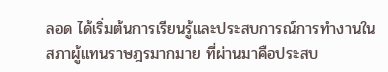ลอด ได้เริ่มต้นการเรียนรู้และประสบการณ์การทำงานในสภาผู้แทนราษฎรมากมาย ที่ผ่านมาคือประสบ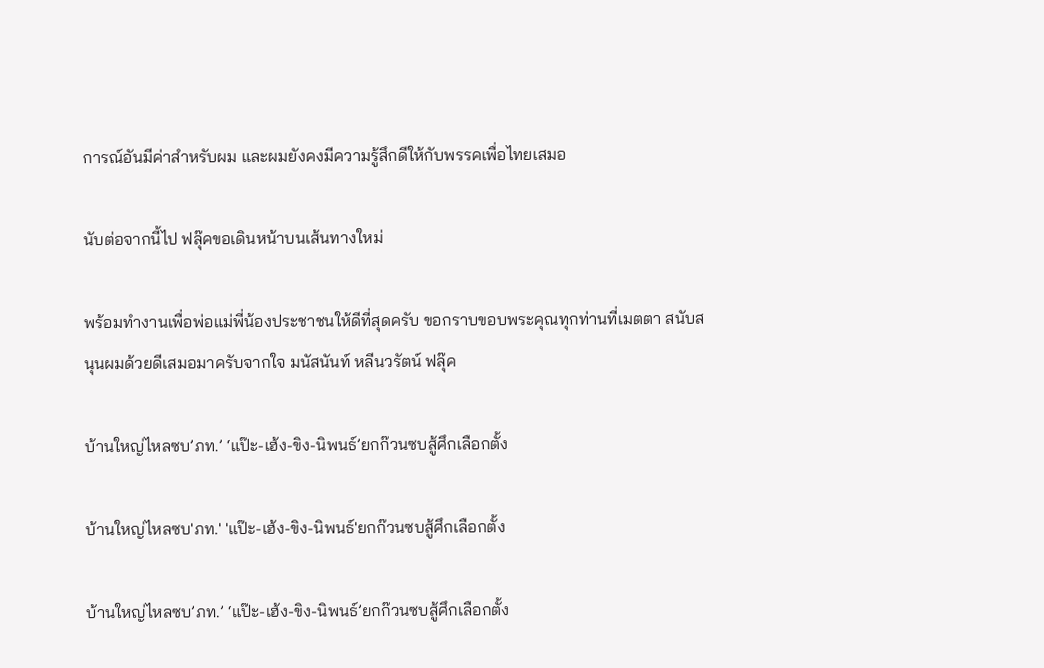การณ์อันมีค่าสำหรับผม และผมยังคงมีความรู้สึกดีให้กับพรรคเพื่อไทยเสมอ

นับต่อจากนี้ไป ฟลุ๊คขอเดินหน้าบนเส้นทางใหม่

พร้อมทำงานเพื่อพ่อแม่พี่น้องประชาชนให้ดีที่สุดครับ ขอกราบขอบพระคุณทุกท่านที่เมตตา สนับสนุนผมด้วยดีเสมอมาครับจากใจ มนัสนันท์ หลีนวรัตน์ ฟลุ๊ค

บ้านใหญ่ไหลซบ’ภท.’ ‘แป๊ะ-เฮ้ง-ขิง-นิพนธ์’ยกก๊วนซบสู้ศึกเลือกตั้ง

บ้านใหญ่ไหลซบ'ภท.' 'แป๊ะ-เฮ้ง-ขิง-นิพนธ์'ยกก๊วนซบสู้ศึกเลือกตั้ง

บ้านใหญ่ไหลซบ’ภท.’ ‘แป๊ะ-เฮ้ง-ขิง-นิพนธ์’ยกก๊วนซบสู้ศึกเลือกตั้ง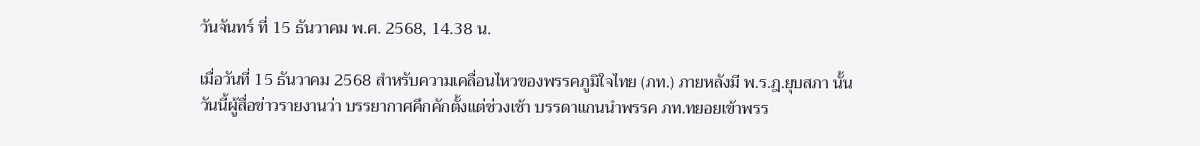วันจันทร์ ที่ 15 ธันวาคม พ.ศ. 2568, 14.38 น.

เมื่อวันที่ 15 ธันวาคม 2568 สำหรับความเคลื่อนไหวของพรรคภูมิใจไทย (ภท.) ภายหลังมี พ.ร.ฎ.ยุบสภา นั้น วันนี้ผู้สื่อข่าวรายงานว่า บรรยากาศคึกคักตั้งแต่ช่วงเช้า บรรดาแกนนำพรรค ภท.ทยอยเข้าพรร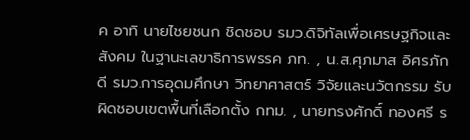ค อาทิ นายไชยชนก ชิดชอบ รมว.ดิจิทัลเพื่อเศรษฐกิจและสังคม ในฐานะเลขาธิการพรรค ภท. , น.ส.ศุภมาส อิศรภักดี รมว.การอุดมศึกษา วิทยาศาสตร์ วิจัยและนวัตกรรม รับผิดชอบเขตพื้นที่เลือกตั้ง กทม. , นายทรงศักดิ์ ทองศรี ร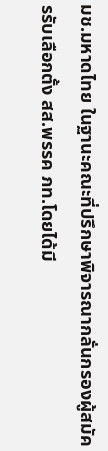มช.มหาดไทย ในฐานะคณะที่ปรึกษาพิจารณากลั่นกรองผู้สมัครรับเลือกตั้ง สส.พรรค ภท.โดยได้มี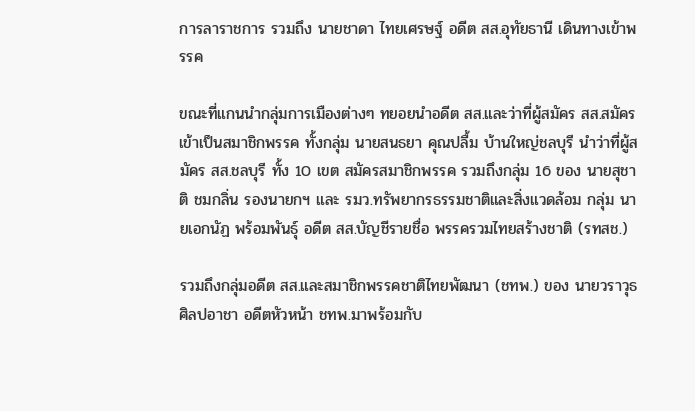การลาราชการ รวมถึง นายชาดา ไทยเศรษฐ์ อดีต สส.อุทัยธานี เดินทางเข้าพรรค

ขณะที่แกนนำกลุ่มการเมืองต่างๆ ทยอยนำอดีต สส.และว่าที่ผู้สมัคร สส.สมัครเข้าเป็นสมาชิกพรรค ทั้งกลุ่ม นายสนธยา คุณปลื้ม บ้านใหญ่ชลบุรี นำว่าที่ผู้สมัคร สส.ชลบุรี ทั้ง 10 เขต สมัครสมาชิกพรรค รวมถึงกลุ่ม 16 ของ นายสุชาติ ชมกลิ่น รองนายกฯ และ รมว.ทรัพยากรธรรมชาติและสิ่งแวดล้อม กลุ่ม นายเอกนัฏ พร้อมพันธุ์ อดีต สส.บัญชีรายชื่อ พรรครวมไทยสร้างชาติ (รทสช.)

รวมถึงกลุ่มอดีต สส.และสมาชิกพรรคชาติไทยพัฒนา (ชทพ.) ของ นายวราวุธ ศิลปอาชา อดีตหัวหน้า ชทพ.มาพร้อมกับ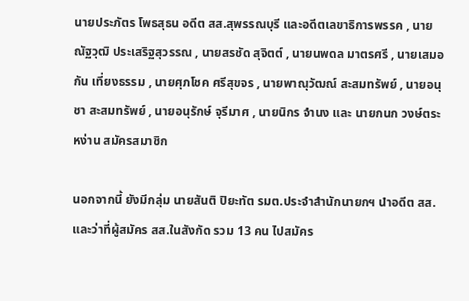นายประภัตร โพธสุธน อดีต สส.สุพรรณบุรี และอดีตเลขาธิการพรรค , นายณัฐวุฒิ ประเสริฐสุวรรณ , นายสรชัด สุจิตต์ , นายนพดล มาตรศรี , นายเสมอกัน เที่ยงธรรม , นายศุภโชค ศรีสุขจร , นายพาณุวัฒณ์ สะสมทรัพย์ , นายอนุชา สะสมทรัพย์ , นายอนุรักษ์ จุรีมาศ , นายนิกร จำนง และ นายกนก วงษ์ตระหง่าน สมัครสมาชิก

นอกจากนี้ ยังมีกลุ่ม นายสันติ ปิยะทัต รมต.ประจำสำนักนายกฯ นำอดีต สส.และว่าที่ผู้สมัคร สส.ในสังกัด รวม 13 คน ไปสมัคร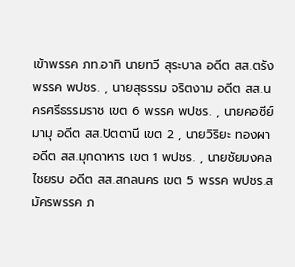เข้าพรรค ภท.อาทิ นายทวี สุระบาล อดีต สส.ตรัง พรรค พปชร. , นายสุธรรม จริตงาม อดีต สส.นครศรีธรรมราช เขต 6 พรรค พปชร. , นายคอซีย์ มามุ อดีต สส.ปัตตานี เขต 2 , นายวิริยะ ทองผา อดีต สส.มุกดาหาร เขต 1 พปชร. , นายชัยมงคล ไชยรบ อดีต สส.สกลนคร เขต 5 พรรค พปชร.สมัครพรรค ภ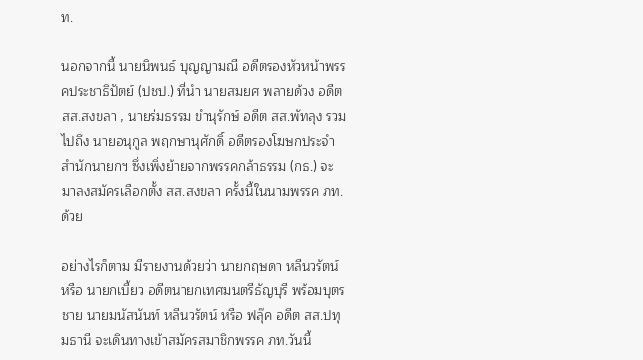ท.

นอกจากนี้ นายนิพนธ์ บุญญามณี อดีตรองหัวหน้าพรรคประชาธิปัตย์ (ปชป.) ที่นำ นายสมยศ พลายด้วง อดีต สส.สงขลา , นายร่มธรรม ขำนุรักษ์ อดีต สส.พัทลุง รวมไปถึง นายอนุกูล พฤกษานุศักดิ์ อดีตรองโฆษกประจำสำนักนายกฯ ซึ่งเพิ่งย้ายจากพรรคกล้าธรรม (กธ.) จะมาลงสมัครเลือกตั้ง สส.สงขลา ครั้งนี้ในนามพรรค ภท.ด้วย

อย่างไรก็ตาม มีรายงานด้วยว่า นายกฤษดา หลีนวรัตน์ หรือ นายกเบี้ยว อดีตนายกเทศมนตรีธัญบุรี พร้อมบุตรชาย นายมนัสนันท์ หลีนวรัตน์ หรือ ฟลุ๊ค อดีต สส.ปทุมธานี จะเดินทางเข้าสมัครสมาชิกพรรค ภท.วันนี้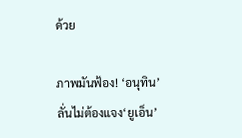ด้วย

ภาพมันฟ้อง! ‘อนุทิน’ลั่นไม่ต้องแจง‘ยูเอ็น’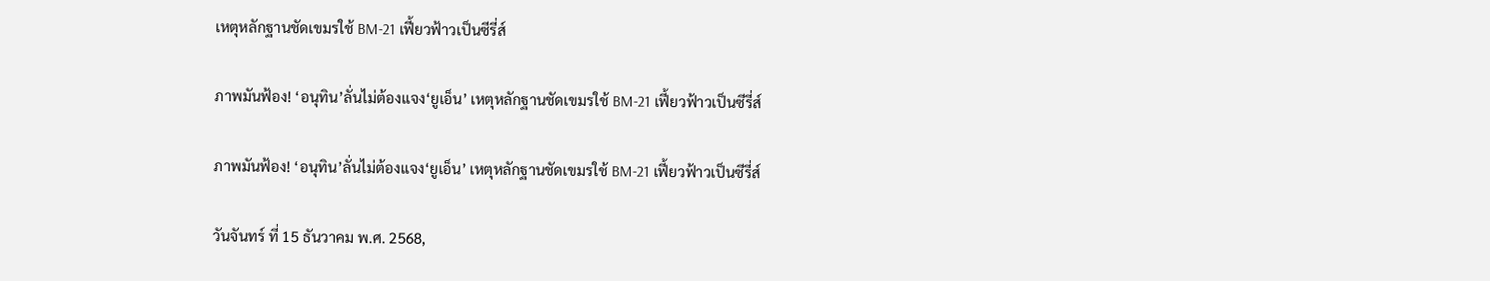เหตุหลักฐานชัดเขมรใช้ BM-21 เฟี้ยวฟ้าวเป็นซีรี่ส์

ภาพมันฟ้อง! ‘อนุทิน’ลั่นไม่ต้องแจง‘ยูเอ็น’ เหตุหลักฐานชัดเขมรใช้ BM-21 เฟี้ยวฟ้าวเป็นซีรี่ส์

ภาพมันฟ้อง! ‘อนุทิน’ลั่นไม่ต้องแจง‘ยูเอ็น’ เหตุหลักฐานชัดเขมรใช้ BM-21 เฟี้ยวฟ้าวเป็นซีรี่ส์

วันจันทร์ ที่ 15 ธันวาคม พ.ศ. 2568,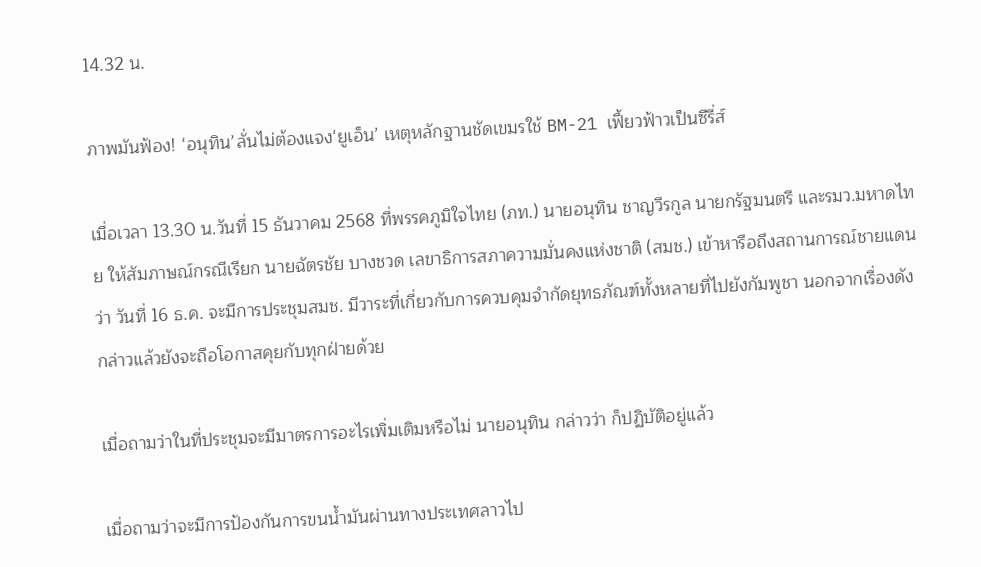14.32 น.

ภาพมันฟ้อง! ‘อนุทิน’ลั่นไม่ต้องแจง‘ยูเอ็น’ เหตุหลักฐานชัดเขมรใช้ BM-21 เฟี้ยวฟ้าวเป็นซีรี่ส์

เมื่อเวลา 13.30 น.วันที่ 15 ธันวาคม 2568 ที่พรรคภูมิใจไทย (ภท.) นายอนุทิน ชาญวีรกูล นายกรัฐมนตรี และรมว.มหาดไทย ให้สัมภาษณ์กรณีเรียก นายฉัตรชัย บางชวด เลขาธิการสภาความมั่นคงแห่งชาติ (สมช.) เข้าหารือถึงสถานการณ์ชายแดน ว่า วันที่ 16 ธ.ค. จะมีการประชุมสมช. มีวาระที่เกี่ยวกับการควบคุมจำกัดยุทธภัณฑ์ทั้งหลายที่ไปยังกัมพูชา นอกจากเรื่องดังกล่าวแล้วยังจะถือโอกาสคุยกับทุกฝ่ายด้วย

เมื่อถามว่าในที่ประชุมจะมีมาตรการอะไรเพิ่มเติมหรือไม่ นายอนุทิน กล่าวว่า ก็ปฏิบัติอยู่แล้ว

เมื่อถามว่าจะมีการป้องกันการขนน้ำมันผ่านทางประเทศลาวไป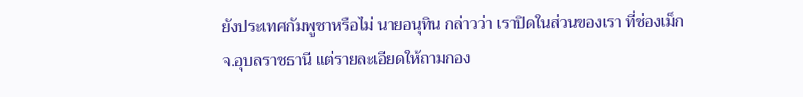ยังประเทศกัมพูชาหรือไม่ นายอนุทิน กล่าวว่า เราปิดในส่วนของเรา ที่ช่องเม็ก จ.อุบลราชธานี แต่รายละเอียดให้ถามกอง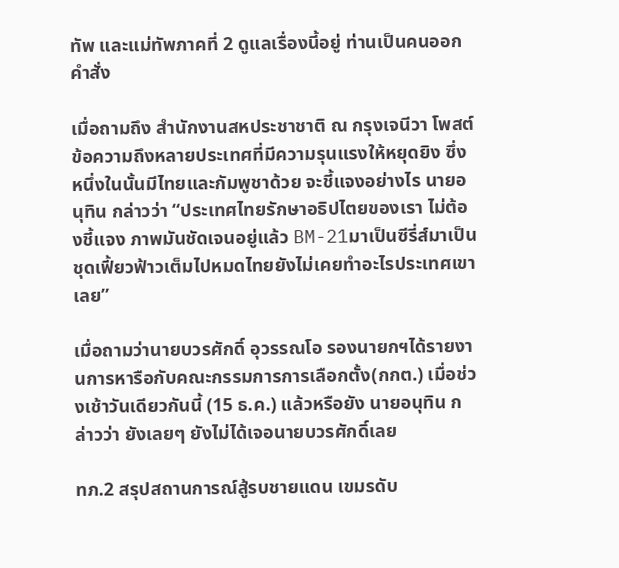ทัพ และแม่ทัพภาคที่ 2 ดูแลเรื่องนี้อยู่ ท่านเป็นคนออกคำสั่ง

เมื่อถามถึง สำนักงานสหประชาชาติ ณ กรุงเจนีวา โพสต์ข้อความถึงหลายประเทศที่มีความรุนแรงให้หยุดยิง ซึ่งหนึ่งในนั้นมีไทยและกัมพูชาด้วย จะชี้แจงอย่างไร นายอนุทิน กล่าวว่า “ประเทศไทยรักษาอธิปไตยของเรา ไม่ต้องชี้แจง ภาพมันชัดเจนอยู่แล้ว BM-21มาเป็นซีรี่ส์มาเป็นชุดเฟี้ยวฟ้าวเต็มไปหมดไทยยังไม่เคยทำอะไรประเทศเขาเลย”

เมื่อถามว่านายบวรศักดิ์ อุวรรณโอ รองนายกฯได้รายงานการหารือกับคณะกรรมการการเลือกตั้ง(กกต.) เมื่อช่วงเช้าวันเดียวกันนี้ (15 ธ.ค.) แล้วหรือยัง นายอนุทิน กล่าวว่า ยังเลยๆ ยังไม่ได้เจอนายบวรศักดิ์เลย

ทภ.2 สรุปสถานการณ์สู้รบชายแดน เขมรดับ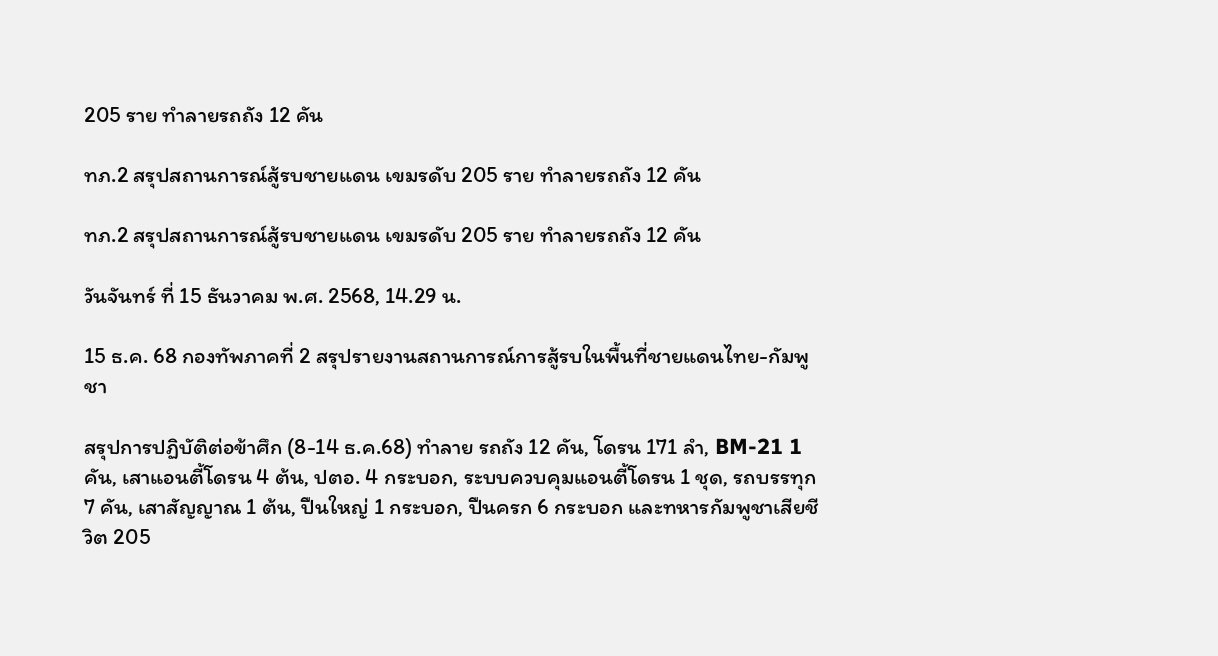205 ราย ทำลายรถถัง 12 คัน

ทภ.2 สรุปสถานการณ์สู้รบชายแดน เขมรดับ 205 ราย ทำลายรถถัง 12 คัน

ทภ.2 สรุปสถานการณ์สู้รบชายแดน เขมรดับ 205 ราย ทำลายรถถัง 12 คัน

วันจันทร์ ที่ 15 ธันวาคม พ.ศ. 2568, 14.29 น.

15 ธ.ค. 68 กองทัพภาคที่ 2 สรุปรายงานสถานการณ์การสู้รบในพื้นที่ชายแดนไทย-กัมพูชา

สรุปการปฏิบัติต่อข้าศึก (8-14 ธ.ค.68) ทำลาย รถถัง 12 คัน, โดรน 171 ลำ, BM-21 1 คัน, เสาแอนตี้โดรน 4 ต้น, ปตอ. 4 กระบอก, ระบบควบคุมแอนตี้โดรน 1 ชุด, รถบรรทุก 7 คัน, เสาสัญญาณ 1 ต้น, ปืนใหญ่ 1 กระบอก, ปืนครก 6 กระบอก และทหารกัมพูชาเสียชีวิต 205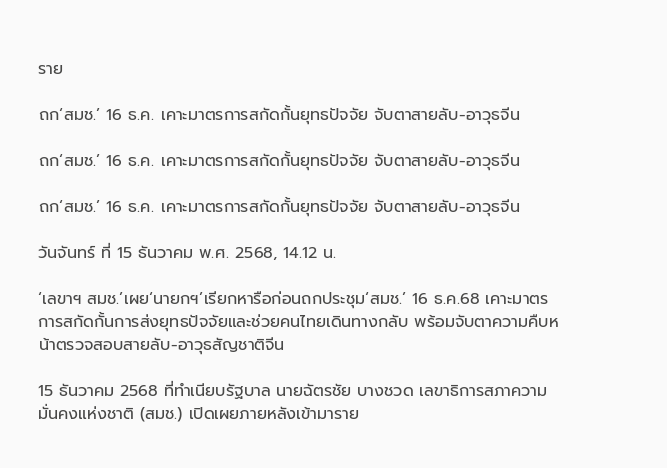ราย

ถก‘สมช.’ 16 ธ.ค. เคาะมาตรการสกัดกั้นยุทธปัจจัย จับตาสายลับ-อาวุธจีน

ถก‘สมช.’ 16 ธ.ค. เคาะมาตรการสกัดกั้นยุทธปัจจัย จับตาสายลับ-อาวุธจีน

ถก‘สมช.’ 16 ธ.ค. เคาะมาตรการสกัดกั้นยุทธปัจจัย จับตาสายลับ-อาวุธจีน

วันจันทร์ ที่ 15 ธันวาคม พ.ศ. 2568, 14.12 น.

‘เลขาฯ สมช.’เผย‘นายกฯ’เรียกหารือก่อนถกประชุม‘สมช.’ 16 ธ.ค.68 เคาะมาตรการสกัดกั้นการส่งยุทธปัจจัยและช่วยคนไทยเดินทางกลับ พร้อมจับตาความคืบหน้าตรวจสอบสายลับ-อาวุธสัญชาติจีน

15 ธันวาคม 2568 ที่ทำเนียบรัฐบาล นายฉัตรชัย บางชวด เลขาธิการสภาความมั่นคงแห่งชาติ (สมช.) เปิดเผยภายหลังเข้ามาราย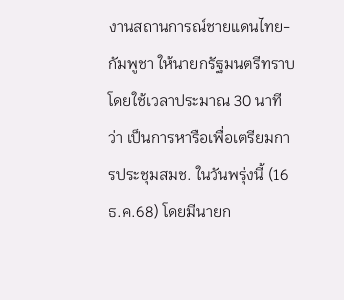งานสถานการณ์ชายแดนไทย-กัมพูชา ให้นายกรัฐมนตรีทราบ โดยใช้เวลาประมาณ 30 นาที ว่า เป็นการหารือเพื่อเตรียมการประชุมสมช. ในวันพรุ่งนี้ (16 ธ.ค.68) โดยมีนายก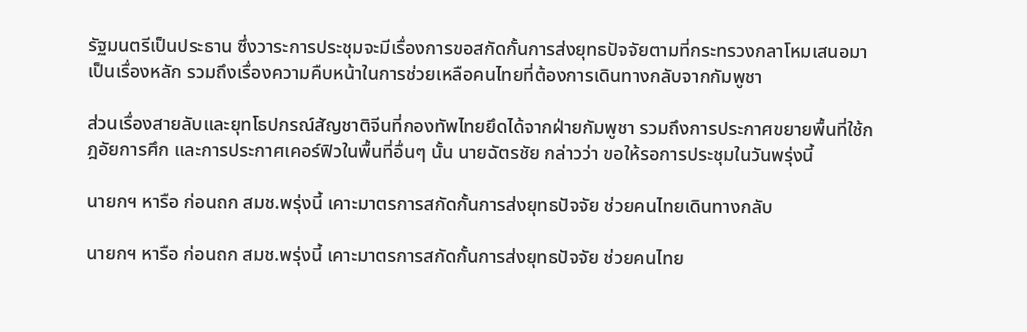รัฐมนตรีเป็นประธาน ซึ่งวาระการประชุมจะมีเรื่องการขอสกัดกั้นการส่งยุทธปัจจัยตามที่กระทรวงกลาโหมเสนอมาเป็นเรื่องหลัก รวมถึงเรื่องความคืบหน้าในการช่วยเหลือคนไทยที่ต้องการเดินทางกลับจากกัมพูชา

ส่วนเรื่องสายลับและยุทโธปกรณ์สัญชาติจีนที่กองทัพไทยยึดได้จากฝ่ายกัมพูชา รวมถึงการประกาศขยายพื้นที่ใช้กฎอัยการศึก และการประกาศเคอร์ฟิวในพื้นที่อื่นๆ นั้น นายฉัตรชัย กล่าวว่า ขอให้รอการประชุมในวันพรุ่งนี้

นายกฯ หารือ ก่อนถก สมช.พรุ่งนี้ เคาะมาตรการสกัดกั้นการส่งยุทธปัจจัย ช่วยคนไทยเดินทางกลับ

นายกฯ หารือ ก่อนถก สมช.พรุ่งนี้ เคาะมาตรการสกัดกั้นการส่งยุทธปัจจัย ช่วยคนไทย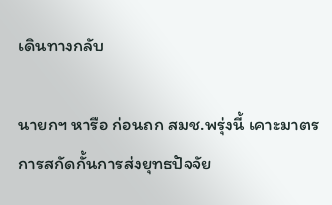เดินทางกลับ

นายกฯ หารือ ก่อนถก สมช.พรุ่งนี้ เคาะมาตรการสกัดกั้นการส่งยุทธปัจจัย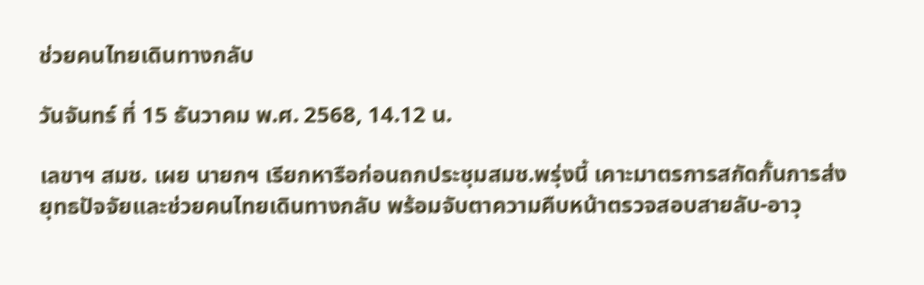ช่วยคนไทยเดินทางกลับ

วันจันทร์ ที่ 15 ธันวาคม พ.ศ. 2568, 14.12 น.

เลขาฯ สมช. เผย นายกฯ เรียกหารือก่อนถกประชุมสมช.พรุ่งนี้ เคาะมาตรการสกัดกั้นการส่งยุทธปัจจัยและช่วยคนไทยเดินทางกลับ พร้อมจับตาความคืบหน้าตรวจสอบสายลับ-อาวุ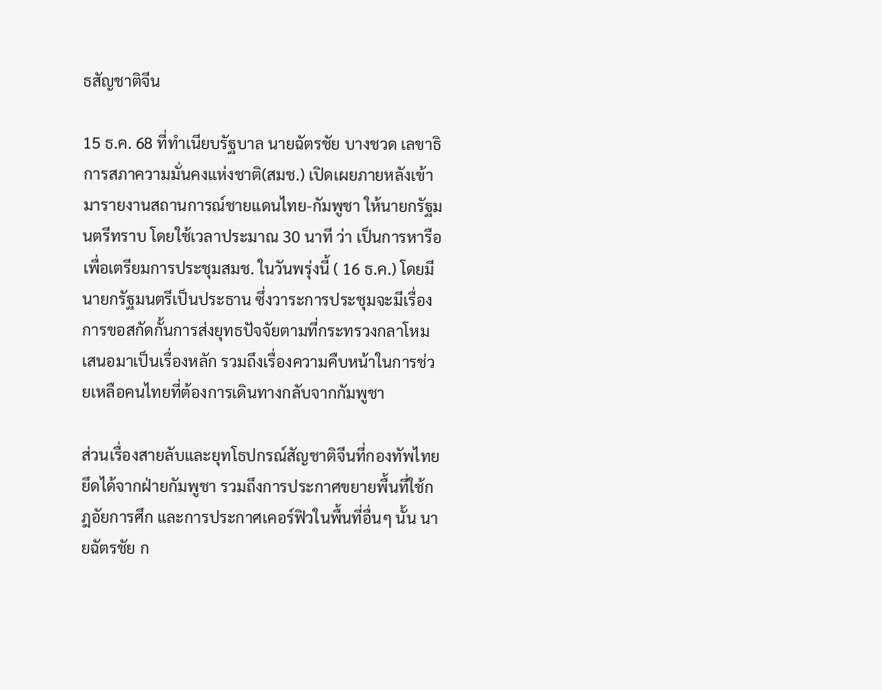ธสัญชาติจีน

15 ธ.ค. 68 ที่ทำเนียบรัฐบาล นายฉัตรชัย บางชวด เลขาธิการสภาความมั่นคงแห่งชาติ(สมช.) เปิดเผยภายหลังเข้ามารายงานสถานการณ์ชายแดนไทย-กัมพูชา ให้นายกรัฐมนตรีทราบ โดยใช้เวลาประมาณ 30 นาที ว่า เป็นการหารือเพื่อเตรียมการประชุมสมช. ในวันพรุ่งนี้ ( 16 ธ.ค.) โดยมีนายกรัฐมนตรีเป็นประธาน ซึ่งวาระการประชุมจะมีเรื่องการขอสกัดกั้นการส่งยุทธปัจจัยตามที่กระทรวงกลาโหมเสนอมาเป็นเรื่องหลัก รวมถึงเรื่องความคืบหน้าในการช่วยเหลือคนไทยที่ต้องการเดินทางกลับจากกัมพูชา

ส่วนเรื่องสายลับและยุทโธปกรณ์สัญชาติจีนที่กองทัพไทยยึดได้จากฝ่ายกัมพูชา รวมถึงการประกาศขยายพื้นที่ใช้กฎอัยการศึก และการประกาศเคอร์ฟิวในพื้นที่อื่นๆ นั้น นายฉัตรชัย ก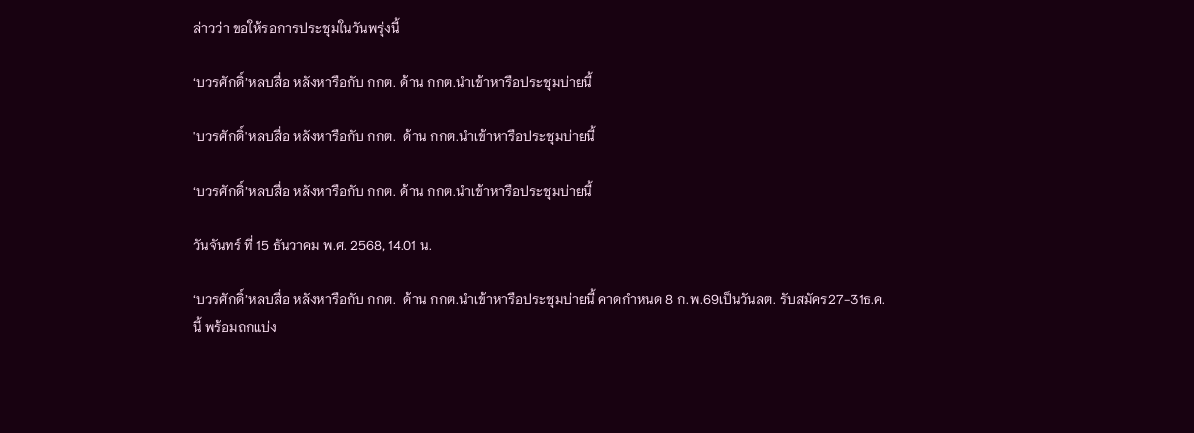ล่าวว่า ขอให้รอการประชุมในวันพรุ่งนี้

‘บวรศักดิ์’หลบสื่อ หลังหารือกับ กกต. ด้าน กกต.นำเข้าหารือประชุมบ่ายนี้

'บวรศักดิ์'หลบสื่อ หลังหารือกับ กกต.  ด้าน กกต.นำเข้าหารือประชุมบ่ายนี้

‘บวรศักดิ์’หลบสื่อ หลังหารือกับ กกต. ด้าน กกต.นำเข้าหารือประชุมบ่ายนี้

วันจันทร์ ที่ 15 ธันวาคม พ.ศ. 2568, 14.01 น.

‘บวรศักดิ์’หลบสื่อ หลังหารือกับ กกต.  ด้าน กกต.นำเข้าหารือประชุมบ่ายนี้ คาดกำหนด 8 ก.พ.69เป็นวันลต. รับสมัคร27-31ธ.ค.นี้ พร้อมถกแบ่ง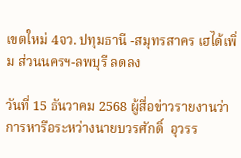เขตใหม่ 4จว. ปทุมธานี -สมุทรสาคร เฮได้เพิ่ม ส่วนนครฯ-ลพบุรี ลดลง

วันที่ 15 ธันวาคม 2568 ผู้สื่อข่าวรายงานว่า การหารือระหว่างนายบวรศักดิ์  อุวรร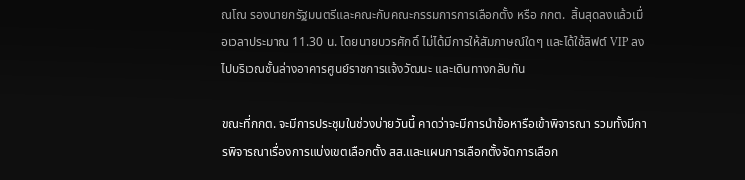ณโณ รองนายกรัฐมนตรีและคณะกับคณะกรรมการการเลือกตั้ง หรือ กกต.  สิ้นสุดลงแล้วเมื่อเวลาประมาณ 11.30 น. โดยนายบวรศักดิ์ ไม่ได้มีการให้สัมภาษณ์ใดๆ และได้ใช้ลิฟต์ VIP ลงไปบริเวณชั้นล่างอาคารศูนย์ราชการแจ้งวัฒนะ และเดินทางกลับทัน

ขณะที่กกต. จะมีการประชุมในช่วงบ่ายวันนี้ คาดว่าจะมีการนำข้อหารือเข้าพิจารณา รวมทั้งมีการพิจารณาเรื่องการแบ่งเขตเลือกตั้ง สส.และแผนการเลือกตั้งจัดการเลือก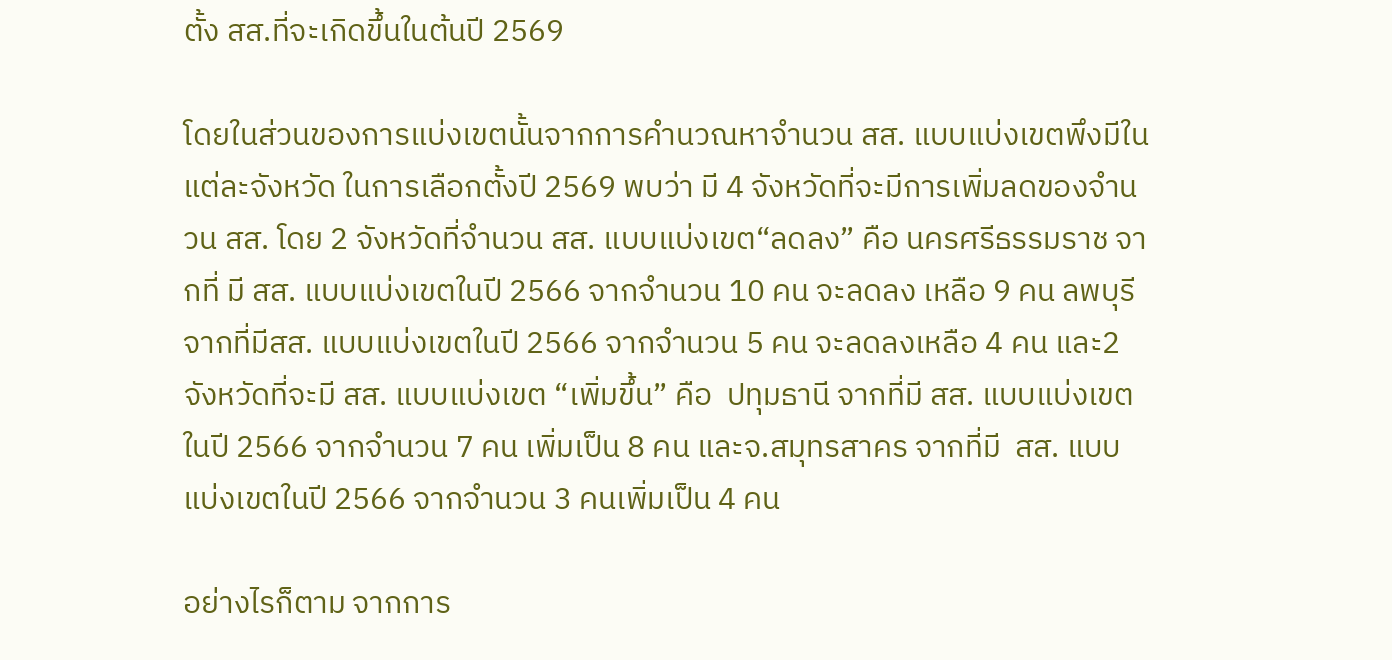ตั้ง สส.ที่จะเกิดขึ้นในต้นปี 2569

โดยในส่วนของการแบ่งเขตนั้นจากการคำนวณหาจำนวน สส. แบบแบ่งเขตพึงมีในแต่ละจังหวัด ในการเลือกตั้งปี 2569 พบว่า มี 4 จังหวัดที่จะมีการเพิ่มลดของจำนวน สส. โดย 2 จังหวัดที่จำนวน สส. แบบแบ่งเขต“ลดลง” คือ นครศรีธรรมราช จากที่ มี สส. แบบแบ่งเขตในปี 2566 จากจำนวน 10 คน จะลดลง เหลือ 9 คน ลพบุรี จากที่มีสส. แบบแบ่งเขตในปี 2566 จากจำนวน 5 คน จะลดลงเหลือ 4 คน และ2 จังหวัดที่จะมี สส. แบบแบ่งเขต “เพิ่มขึ้น” คือ  ปทุมธานี จากที่มี สส. แบบแบ่งเขตในปี 2566 จากจำนวน 7 คน เพิ่มเป็น 8 คน และจ.สมุทรสาคร จากที่มี  สส. แบบแบ่งเขตในปี 2566 จากจำนวน 3 คนเพิ่มเป็น 4 คน

อย่างไรก็ตาม จากการ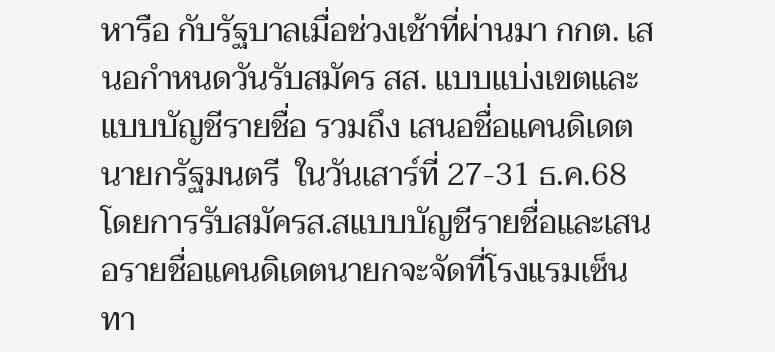หารือ กับรัฐบาลเมื่อช่วงเช้าที่ผ่านมา กกต. เสนอกำหนดวันรับสมัคร สส. แบบแบ่งเขตและแบบบัญชีรายชื่อ รวมถึง เสนอชื่อแคนดิเดตนายกรัฐมนตรี  ในวันเสาร์ที่ 27-31 ธ.ค.68 โดยการรับสมัครส.สแบบบัญชีรายชื่อและเสนอรายชื่อแคนดิเดตนายกจะจัดที่โรงแรมเซ็นทา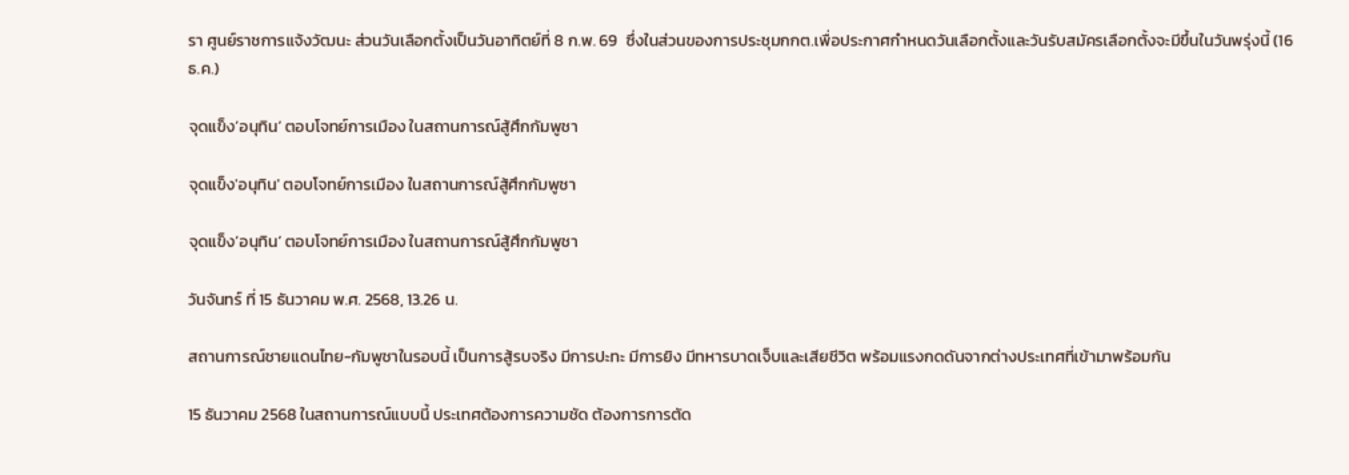รา ศูนย์ราชการแจ้งวัฒนะ ส่วนวันเลือกตั้งเป็นวันอาทิตย์ที่ 8 ก.พ. 69  ซึ่งในส่วนของการประชุมกกต.เพื่อประกาศกำหนดวันเลือกตั้งและวันรับสมัครเลือกตั้งจะมีขึ้นในวันพรุ่งนี้ (16ธ.ค.)

จุดแข็ง’อนุทิน’ ตอบโจทย์การเมือง ในสถานการณ์สู้ศึกกัมพูชา

จุดแข็ง'อนุทิน' ตอบโจทย์การเมือง ในสถานการณ์สู้ศึกกัมพูชา

จุดแข็ง’อนุทิน’ ตอบโจทย์การเมือง ในสถานการณ์สู้ศึกกัมพูชา

วันจันทร์ ที่ 15 ธันวาคม พ.ศ. 2568, 13.26 น.

สถานการณ์ชายแดนไทย-กัมพูชาในรอบนี้ เป็นการสู้รบจริง มีการปะทะ มีการยิง มีทหารบาดเจ็บและเสียชีวิต พร้อมแรงกดดันจากต่างประเทศที่เข้ามาพร้อมกัน

15 ธันวาคม 2568 ในสถานการณ์แบบนี้ ประเทศต้องการความชัด ต้องการการตัด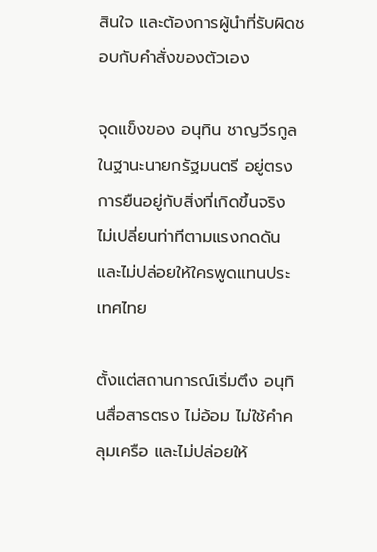สินใจ และต้องการผู้นำที่รับผิดชอบกับคำสั่งของตัวเอง

จุดแข็งของ อนุทิน ชาญวีรกูล ในฐานะนายกรัฐมนตรี อยู่ตรงการยืนอยู่กับสิ่งที่เกิดขึ้นจริง ไม่เปลี่ยนท่าทีตามแรงกดดัน
และไม่ปล่อยให้ใครพูดแทนประเทศไทย

ตั้งแต่สถานการณ์เริ่มตึง อนุทินสื่อสารตรง ไม่อ้อม ไม่ใช้คำคลุมเครือ และไม่ปล่อยให้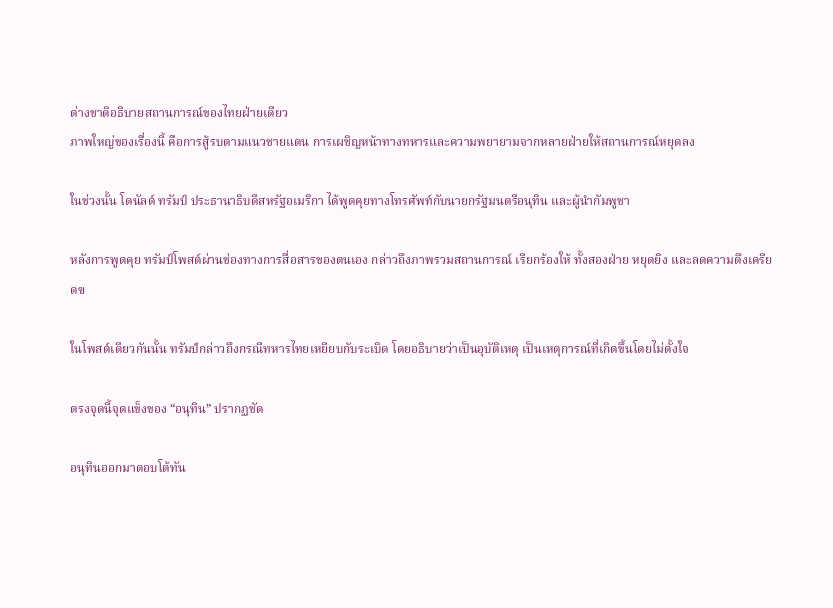ต่างชาติอธิบายสถานการณ์ของไทยฝ่ายเดียว
ภาพใหญ่ของเรื่องนี้ คือการสู้รบตามแนวชายแดน การเผชิญหน้าทางทหารและความพยายามจากหลายฝ่ายให้สถานการณ์หยุดลง

ในช่วงนั้น โดนัลด์ ทรัมป์ ประธานาธิบดีสหรัฐอเมริกา ได้พูดคุยทางโทรศัพท์กับนายกรัฐมนตรีอนุทิน และผู้นำกัมพูชา

หลังการพูดคุย ทรัมป์โพสต์ผ่านช่องทางการสื่อสารของตนเอง กล่าวถึงภาพรวมสถานการณ์ เรียกร้องให้ ทั้งสองฝ่าย หยุดยิง และลดความตึงเครียดฃ

ในโพสต์เดียวกันนั้น ทรัมป์กล่าวถึงกรณีทหารไทยเหยียบกับระเบิด โดยอธิบายว่าเป็นอุบัติเหตุ เป็นเหตุการณ์ที่เกิดขึ้นโดยไม่ตั้งใจ

ตรงจุดนี้จุดแข็งของ “อนุทิน” ปรากฏชัด

อนุทินออกมาตอบโต้ทัน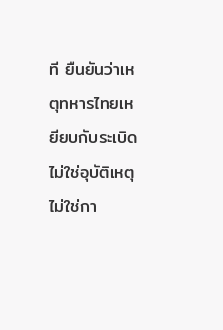ที ยืนยันว่าเหตุทหารไทยเหยียบกับระเบิด ไม่ใช่อุบัติเหตุไม่ใช่กา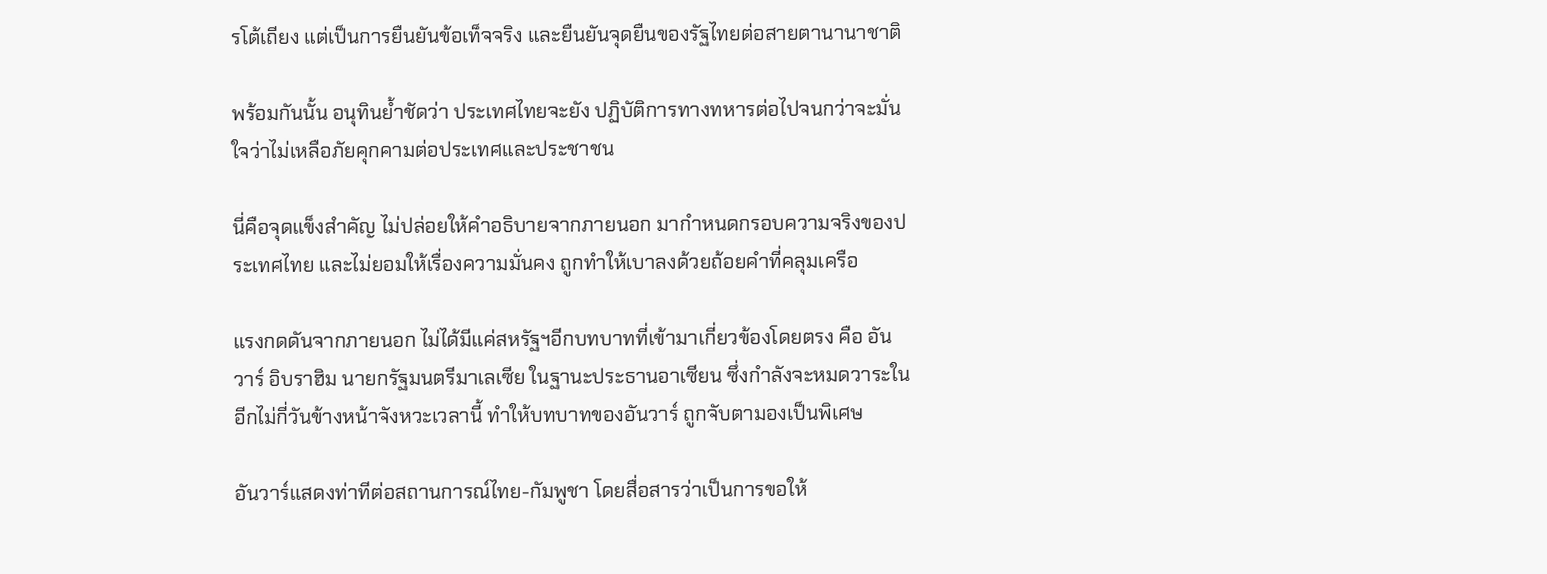รโต้เถียง แต่เป็นการยืนยันข้อเท็จจริง และยืนยันจุดยืนของรัฐไทยต่อสายตานานาชาติ

พร้อมกันนั้น อนุทินย้ำชัดว่า ประเทศไทยจะยัง ปฏิบัติการทางทหารต่อไปจนกว่าจะมั่นใจว่าไม่เหลือภัยคุกคามต่อประเทศและประชาชน

นี่คือจุดแข็งสำคัญ ไม่ปล่อยให้คำอธิบายจากภายนอก มากำหนดกรอบความจริงของประเทศไทย และไม่ยอมให้เรื่องความมั่นคง ถูกทำให้เบาลงด้วยถ้อยคำที่คลุมเครือ

แรงกดดันจากภายนอก ไม่ได้มีแค่สหรัฐฯอีกบทบาทที่เข้ามาเกี่ยวข้องโดยตรง คือ อันวาร์ อิบราฮิม นายกรัฐมนตรีมาเลเซีย ในฐานะประธานอาเซียน ซึ่งกำลังจะหมดวาระในอีกไม่กี่วันข้างหน้าจังหวะเวลานี้ ทำให้บทบาทของอันวาร์ ถูกจับตามองเป็นพิเศษ

อันวาร์แสดงท่าทีต่อสถานการณ์ไทย-กัมพูชา โดยสื่อสารว่าเป็นการขอให้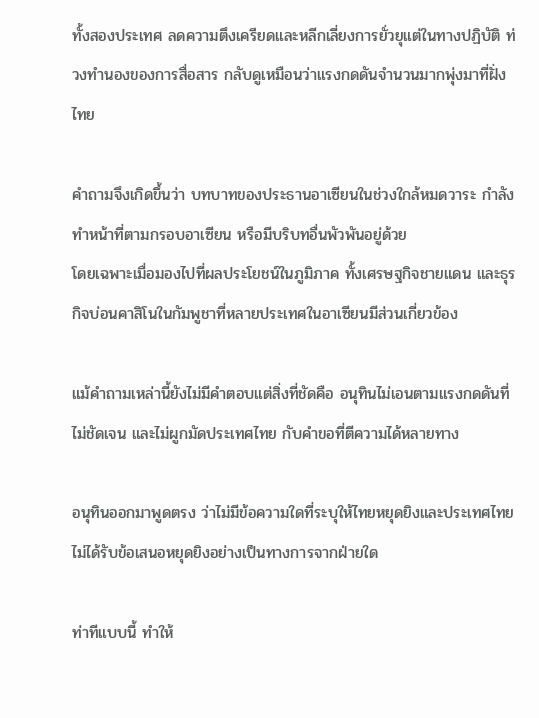ทั้งสองประเทศ ลดความตึงเครียดและหลีกเลี่ยงการยั่วยุแต่ในทางปฏิบัติ ท่วงทำนองของการสื่อสาร กลับดูเหมือนว่าแรงกดดันจำนวนมากพุ่งมาที่ฝั่งไทย

คำถามจึงเกิดขึ้นว่า บทบาทของประธานอาเซียนในช่วงใกล้หมดวาระ กำลังทำหน้าที่ตามกรอบอาเซียน หรือมีบริบทอื่นพัวพันอยู่ด้วย
โดยเฉพาะเมื่อมองไปที่ผลประโยชน์ในภูมิภาค ทั้งเศรษฐกิจชายแดน และธุรกิจบ่อนคาสิโนในกัมพูชาที่หลายประเทศในอาเซียนมีส่วนเกี่ยวข้อง

แม้คำถามเหล่านี้ยังไม่มีคำตอบแต่สิ่งที่ชัดคือ อนุทินไม่เอนตามแรงกดดันที่ไม่ชัดเจน และไม่ผูกมัดประเทศไทย กับคำขอที่ตีความได้หลายทาง

อนุทินออกมาพูดตรง ว่าไม่มีข้อความใดที่ระบุให้ไทยหยุดยิงและประเทศไทย ไม่ได้รับข้อเสนอหยุดยิงอย่างเป็นทางการจากฝ่ายใด

ท่าทีแบบนี้ ทำให้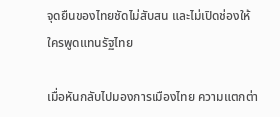จุดยืนของไทยชัดไม่สับสน และไม่เปิดช่องให้ใครพูดแทนรัฐไทย

เมื่อหันกลับไปมองการเมืองไทย ความแตกต่า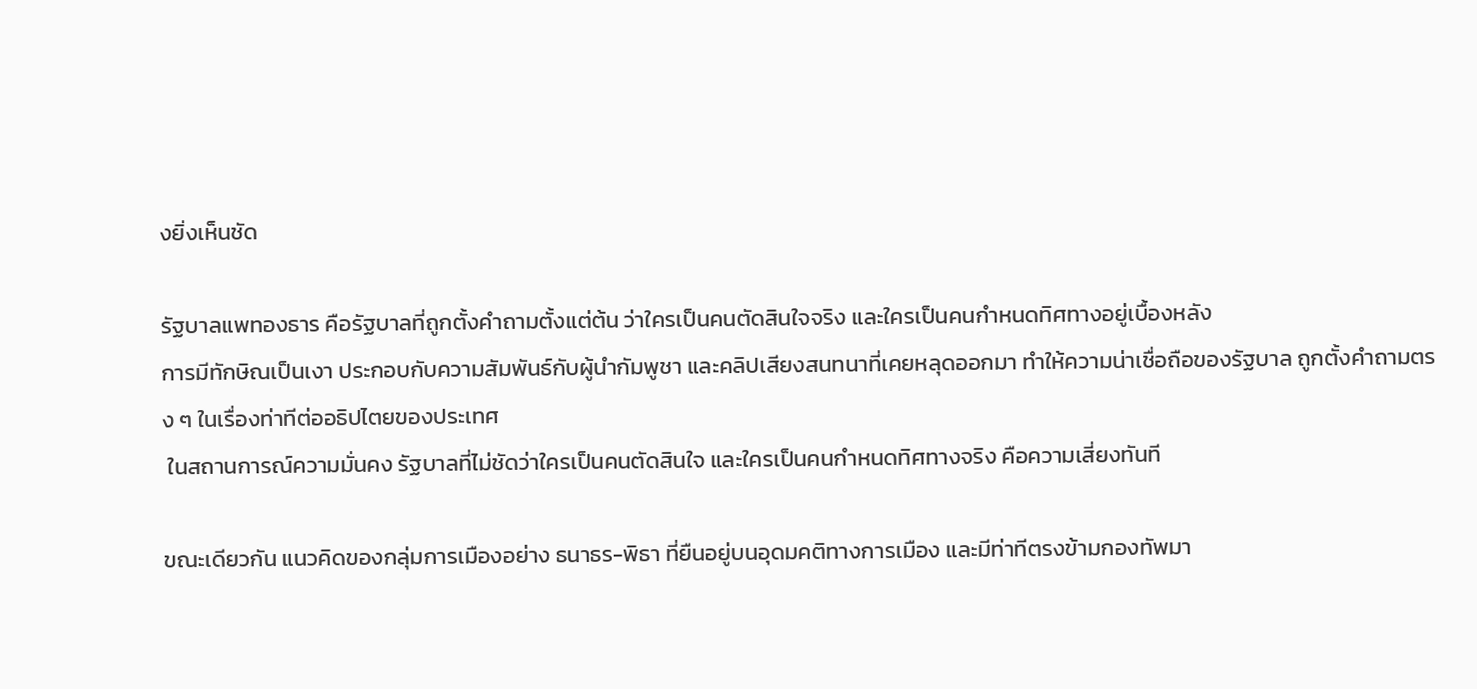งยิ่งเห็นชัด

รัฐบาลแพทองธาร คือรัฐบาลที่ถูกตั้งคำถามตั้งแต่ต้น ว่าใครเป็นคนตัดสินใจจริง และใครเป็นคนกำหนดทิศทางอยู่เบื้องหลัง
การมีทักษิณเป็นเงา ประกอบกับความสัมพันธ์กับผู้นำกัมพูชา และคลิปเสียงสนทนาที่เคยหลุดออกมา ทำให้ความน่าเชื่อถือของรัฐบาล ถูกตั้งคำถามตรง ๆ ในเรื่องท่าทีต่ออธิปไตยของประเทศ
 ในสถานการณ์ความมั่นคง รัฐบาลที่ไม่ชัดว่าใครเป็นคนตัดสินใจ และใครเป็นคนกำหนดทิศทางจริง คือความเสี่ยงทันที

ขณะเดียวกัน แนวคิดของกลุ่มการเมืองอย่าง ธนาธร-พิธา ที่ยืนอยู่บนอุดมคติทางการเมือง และมีท่าทีตรงข้ามกองทัพมา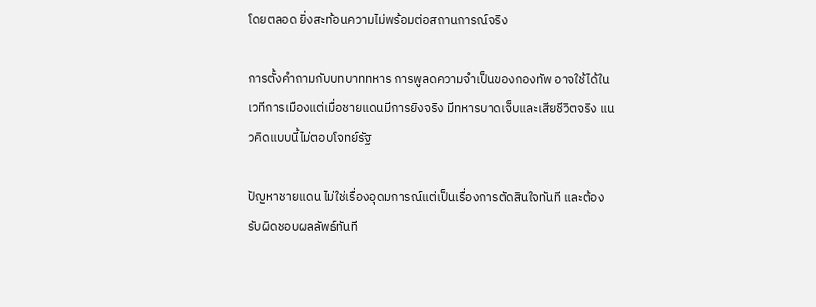โดยตลอด ยิ่งสะท้อนความไม่พร้อมต่อสถานการณ์จริง

การตั้งคำถามกับบทบาททหาร การพูลดความจำเป็นของกองทัพ อาจใช้ได้ในเวทีการเมืองแต่เมื่อชายแดนมีการยิงจริง มีทหารบาดเจ็บและเสียชีวิตจริง แนวคิดแบบนี้ไม่ตอบโจทย์รัฐ

ปัญหาชายแดน ไม่ใช่เรื่องอุดมการณ์แต่เป็นเรื่องการตัดสินใจทันที และต้องรับผิดชอบผลลัพธ์ทันที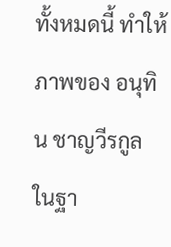ทั้งหมดนี้ ทำให้ภาพของ อนุทิน ชาญวีรกูล ในฐา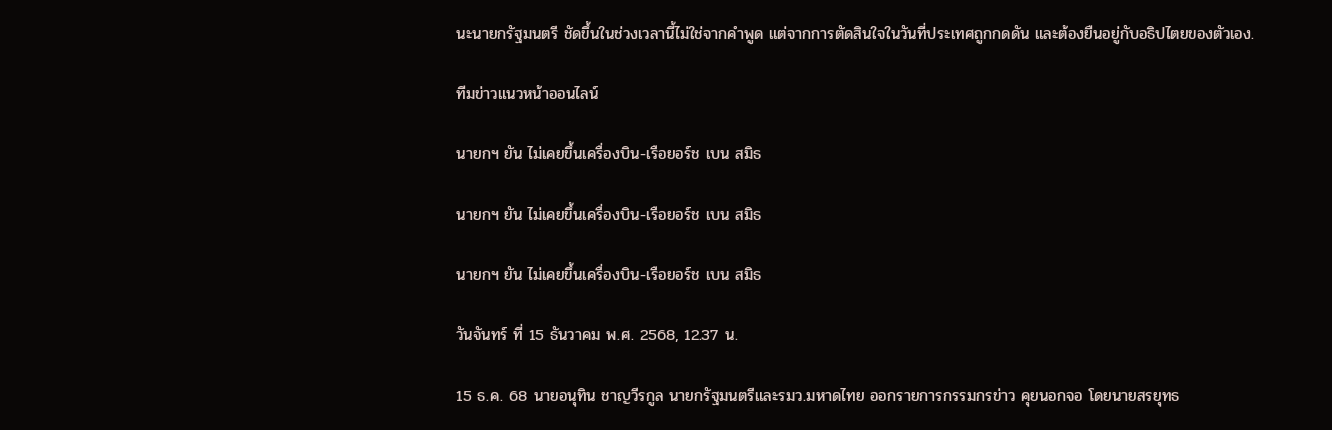นะนายกรัฐมนตรี ชัดขึ้นในช่วงเวลานี้ไม่ใช่จากคำพูด แต่จากการตัดสินใจในวันที่ประเทศถูกกดดัน และต้องยืนอยู่กับอธิปไตยของตัวเอง.

ทีมข่าวแนวหน้าออนไลน์

นายกฯ ยัน ไม่เคยขึ้นเครื่องบิน-เรือยอร์ช เบน สมิธ

นายกฯ ยัน ไม่เคยขึ้นเครื่องบิน-เรือยอร์ช เบน สมิธ

นายกฯ ยัน ไม่เคยขึ้นเครื่องบิน-เรือยอร์ช เบน สมิธ

วันจันทร์ ที่ 15 ธันวาคม พ.ศ. 2568, 12.37 น.

15 ธ.ค. 68 นายอนุทิน ชาญวีรกูล นายกรัฐมนตรีและรมว.มหาดไทย ออกรายการกรรมกรข่าว คุยนอกจอ โดยนายสรยุทธ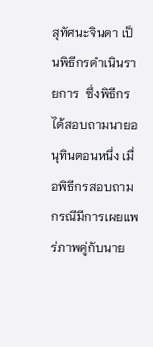สุทัศนะจินดา เป็นพิธีกรดำเนินรายการ  ซึ่งพิธีกรได้สอบถามนายอนุทินตอนหนึ่ง เมื่อพิธีกรสอบถามกรณีมีการเผยแพร่ภาพคู่กับนาย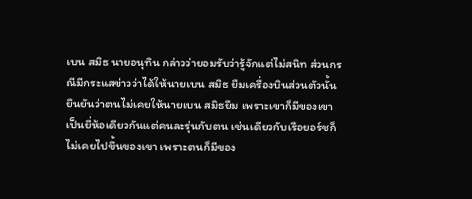เบน สมิธ นายอนุทิน กล่าวว่ายอมรับว่ารู้จักแต่ไม่สนิท ส่วนกรณีมีกระแสข่าวว่าได้ให้นายเบน สมิธ ยืมเครื่องบินส่วนตัวนั้น ยืนยันว่าตนไม่เคยให้นายเบน สมิธยืม เพราะเขาก็มีของเขาเป็นยี่ห้อเดียวกันแต่คนละรุ่นกับตน เช่นเดียวกับเรือยอร์ชก็ไม่เคยไปขึ้นของเขา เพราะตนก็มีของ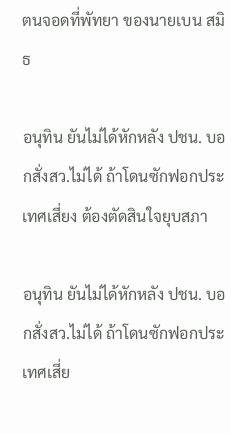ตนจอดที่พัทยา ของนายเบน สมิธ

อนุทิน ยันไม่ได้หักหลัง ปชน. บอกสั่งสว.ไม่ได้ ถ้าโดนซักฟอกประเทศเสี่ยง ต้องตัดสินใจยุบสภา

อนุทิน ยันไม่ได้หักหลัง ปชน. บอกสั่งสว.ไม่ได้ ถ้าโดนซักฟอกประเทศเสี่ย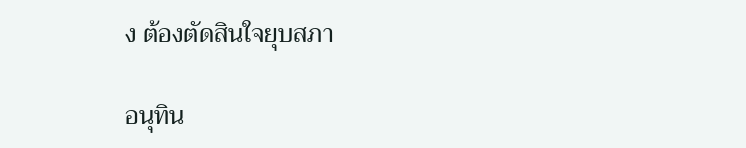ง ต้องตัดสินใจยุบสภา

อนุทิน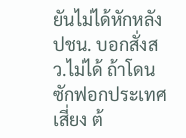ยันไม่ได้หักหลัง ปชน. บอกสั่งสว.ไม่ได้ ถ้าโดนซักฟอกประเทศเสี่ยง ต้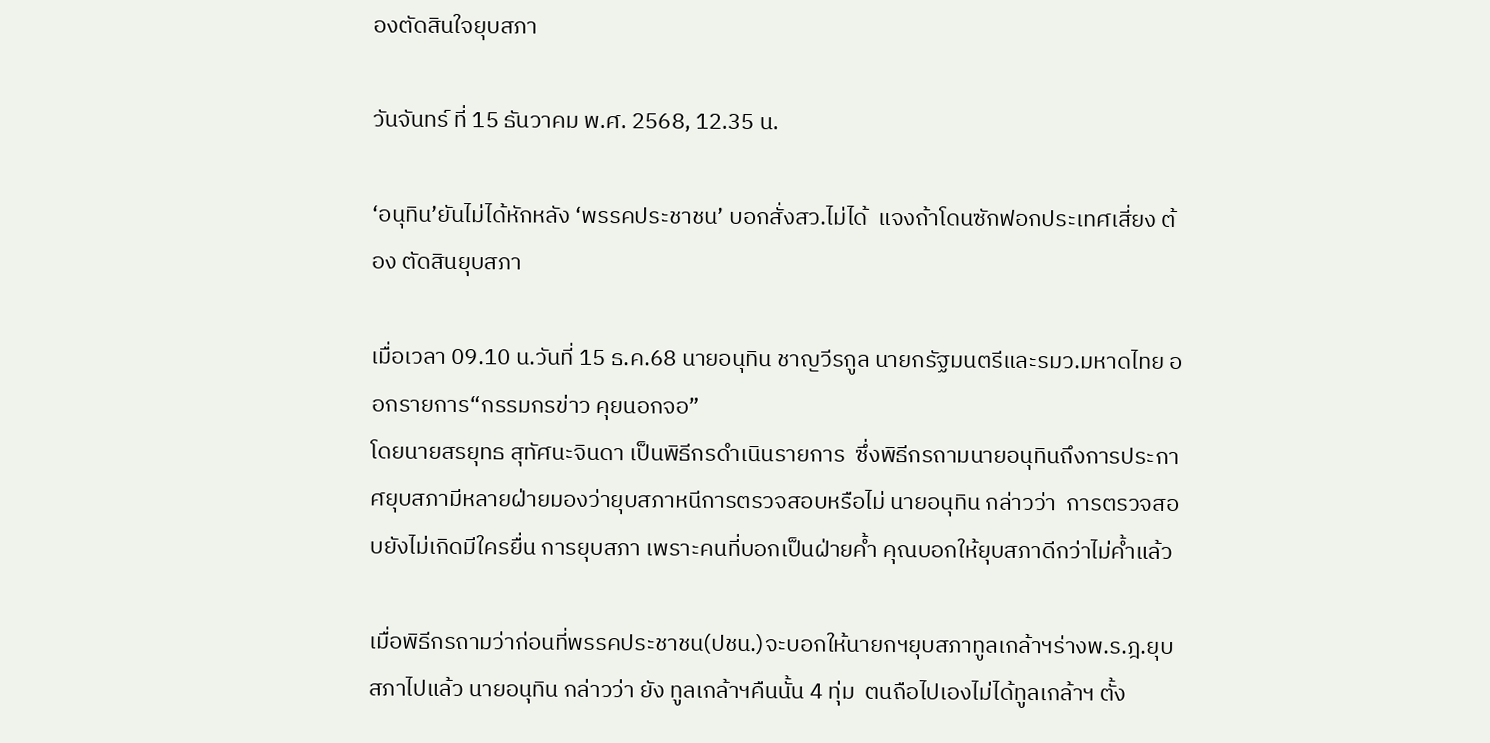องตัดสินใจยุบสภา

วันจันทร์ ที่ 15 ธันวาคม พ.ศ. 2568, 12.35 น.

‘อนุทิน’ยันไม่ได้หักหลัง ‘พรรคประชาชน’ บอกสั่งสว.ไม่ได้  แจงถ้าโดนซักฟอกประเทศเสี่ยง ต้อง ตัดสินยุบสภา

เมื่อเวลา 09.10 น.วันที่ 15 ธ.ค.68 นายอนุทิน ชาญวีรกูล นายกรัฐมนตรีและรมว.มหาดไทย ออกรายการ“กรรมกรข่าว คุยนอกจอ”
โดยนายสรยุทธ สุทัศนะจินดา เป็นพิธีกรดำเนินรายการ  ซึ่งพิธีกรถามนายอนุทินถึงการประกาศยุบสภามีหลายฝ่ายมองว่ายุบสภาหนีการตรวจสอบหรือไม่ นายอนุทิน กล่าวว่า  การตรวจสอบยังไม่เกิดมีใครยื่น การยุบสภา เพราะคนที่บอกเป็นฝ่ายค้ำ คุณบอกให้ยุบสภาดีกว่าไม่ค้ำแล้ว

เมื่อพิธีกรถามว่าก่อนที่พรรคประชาชน(ปชน.)จะบอกให้นายกฯยุบสภาทูลเกล้าฯร่างพ.ร.ฎ.ยุบสภาไปแล้ว นายอนุทิน กล่าวว่า ยัง ทูลเกล้าฯคืนนั้น 4 ทุ่ม  ตนถือไปเองไม่ได้ทูลเกล้าฯ ตั้ง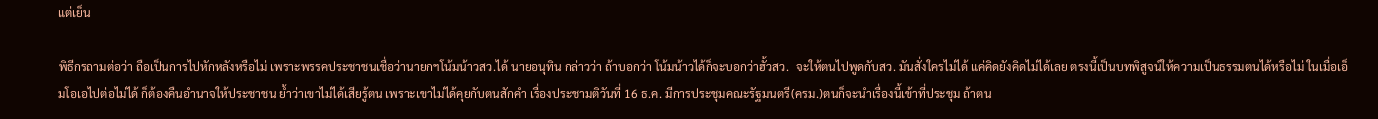แต่เย็น

พิธีกรถามต่อว่า ถือเป็นการไปหักหลังหรือไม่ เพราะพรรคประชาชนเชื่อว่านายกฯโน้มน้าวสว.ได้ นายอนุทิน กล่าวว่า ถ้าบอกว่า โน้มน้าวได้ก็จะบอกว่าฮั้วสว.  จะให้ตนไปพูดกับสว. มันสั่งใครไม่ได้ แค่คิดยังคิดไม่ได้เลย ตรงนี้เป็นบทพิสูจน์ให้ความเป็นธรรมตนได้หรือไม่ ในเมื่อเอ็มโอเอไปต่อไม่ได้ ก็ต้องคืนอำนาจให้ประชาชน ย้ำว่าเขาไม่ได้เสียรู้ตน เพราะเขาไม่ได้คุยกับตนสักคำ เรื่องประชามติวันที่ 16 ธ.ค. มีการประชุมคณะรัฐมนตรี(ครม.)ตนก็จะนำเรื่องนี้เข้าที่ประชุม ถ้าตน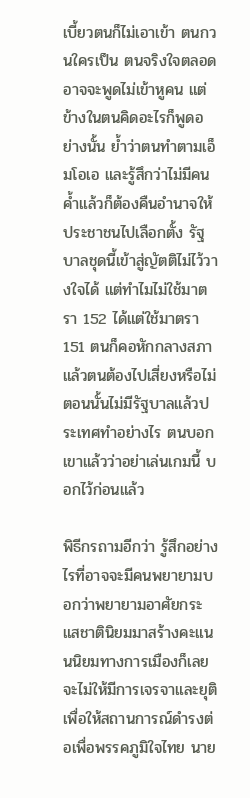เบี้ยวตนก็ไม่เอาเข้า ตนกวนใครเป็น ตนจริงใจตลอดอาจจะพูดไม่เข้าหูคน แต่ข้างในตนคิดอะไรก็พูดอย่างนั้น ย้ำว่าตนทำตามเอ็มโอเอ และรู้สึกว่าไม่มีคนค้ำแล้วก็ต้องคืนอำนาจให้ประชาชนไปเลือกตั้ง รัฐบาลชุดนี้เข้าสู่ญัตติไม่ไว้วางใจได้ แต่ทำไมไม่ใช้มาตรา 152 ได้แต่ใช้มาตรา 151 ตนก็คอหักกลางสภา แล้วตนต้องไปเสี่ยงหรือไม่ ตอนนั้นไม่มีรัฐบาลแล้วประเทศทำอย่างไร ตนบอกเขาแล้วว่าอย่าเล่นเกมนี้ บอกไว้ก่อนแล้ว

พิธีกรถามอีกว่า รู้สึกอย่างไรที่อาจจะมีคนพยายามบอกว่าพยายามอาศัยกระแสชาตินิยมมาสร้างคะแนนนิยมทางการเมืองก็เลยจะไม่ให้มีการเจรจาและยุติ เพื่อให้สถานการณ์ดำรงต่อเพื่อพรรคภูมิใจไทย นาย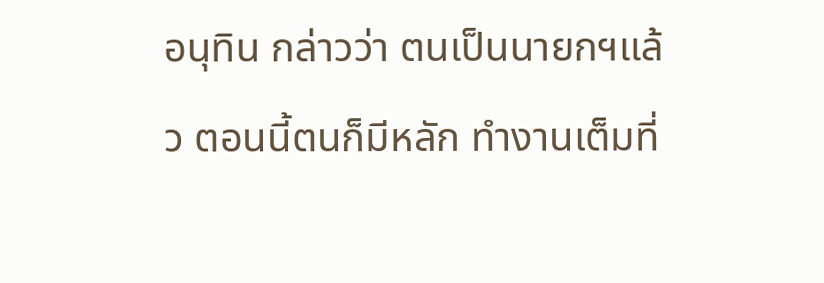อนุทิน กล่าวว่า ตนเป็นนายกฯแล้ว ตอนนี้ตนก็มีหลัก ทำงานเต็มที่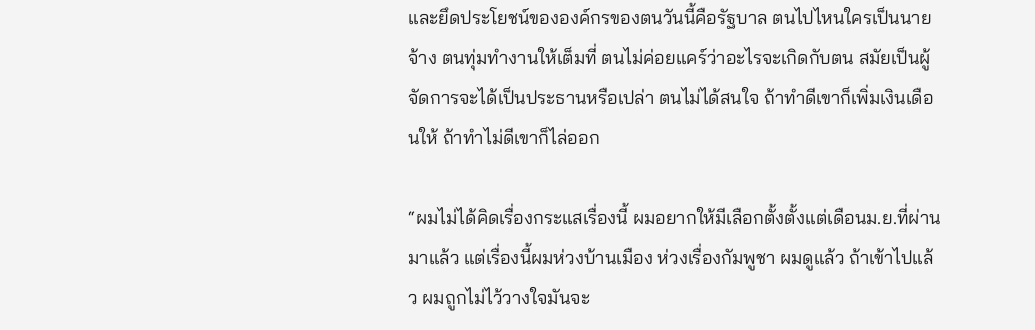และยึดประโยชน์ขององค์กรของตนวันนี้คือรัฐบาล ตนไปไหนใครเป็นนายจ้าง ตนทุ่มทำงานให้เต็มที่ ตนไม่ค่อยแคร์ว่าอะไรจะเกิดกับตน สมัยเป็นผู้จัดการจะได้เป็นประธานหรือเปล่า ตนไม่ได้สนใจ ถ้าทำดีเขาก็เพิ่มเงินเดือนให้ ถ้าทำไม่ดีเขาก็ไล่ออก

“ผมไม่ได้คิดเรื่องกระแสเรื่องนี้ ผมอยากให้มีเลือกตั้งตั้งแต่เดือนม.ย.ที่ผ่านมาแล้ว แต่เรื่องนี้ผมห่วงบ้านเมือง ห่วงเรื่องกัมพูชา ผมดูแล้ว ถ้าเข้าไปแล้ว ผมถูกไม่ไว้วางใจมันจะ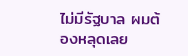ไม่มีรัฐบาล ผมต้องหลุดเลย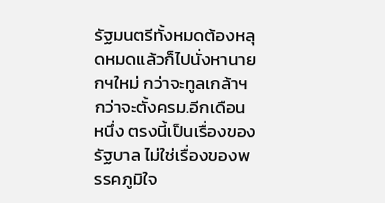รัฐมนตรีทั้งหมดต้องหลุดหมดแล้วก็ไปนั่งหานายกฯใหม่ กว่าจะทูลเกล้าฯกว่าจะตั้งครม.อีกเดือนหนึ่ง ตรงนี้เป็นเรื่องของรัฐบาล ไม่ใช่เรื่องของพรรคภูมิใจ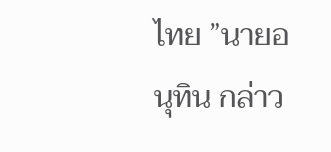ไทย ”นายอนุทิน กล่าว